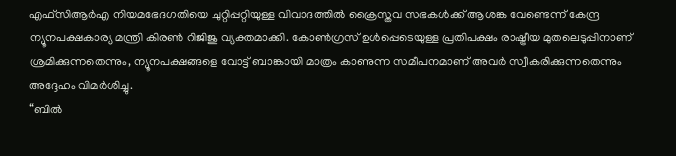എഫ്സിആർഎ നിയമഭേദഗതിയെ ചുറ്റിപ്പറ്റിയുള്ള വിവാദത്തിൽ ക്രൈസ്തവ സഭകൾക്ക് ആശങ്ക വേണ്ടെന്ന് കേന്ദ്ര ന്യൂനപക്ഷകാര്യ മന്ത്രി കിരൺ റിജിജു വ്യക്തമാക്കി. കോൺഗ്രസ് ഉൾപ്പെടെയുള്ള പ്രതിപക്ഷം രാഷ്ട്രീയ മുതലെടുപ്പിനാണ് ശ്രമിക്കുന്നതെന്നും, ന്യൂനപക്ഷങ്ങളെ വോട്ട് ബാങ്കായി മാത്രം കാണുന്ന സമീപനമാണ് അവർ സ്വീകരിക്കുന്നതെന്നും അദ്ദേഹം വിമർശിച്ചു.
“ബിൽ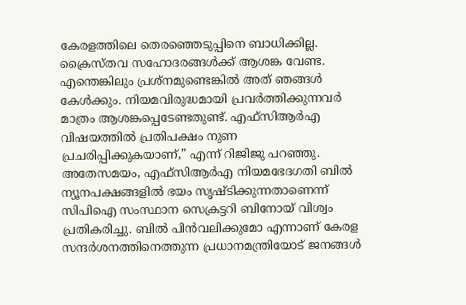കേരളത്തിലെ തെരഞ്ഞെടുപ്പിനെ ബാധിക്കില്ല. ക്രൈസ്തവ സഹോദരങ്ങൾക്ക് ആശങ്ക വേണ്ട. എന്തെങ്കിലും പ്രശ്നമുണ്ടെങ്കിൽ അത് ഞങ്ങൾ കേൾക്കും. നിയമവിരുദ്ധമായി പ്രവർത്തിക്കുന്നവർ മാത്രം ആശങ്കപ്പെടേണ്ടതുണ്ട്. എഫ്സിആർഎ വിഷയത്തിൽ പ്രതിപക്ഷം നുണ പ്രചരിപ്പിക്കുകയാണ്,” എന്ന് റിജിജു പറഞ്ഞു.
അതേസമയം, എഫ്സിആർഎ നിയമഭേദഗതി ബിൽ ന്യൂനപക്ഷങ്ങളിൽ ഭയം സൃഷ്ടിക്കുന്നതാണെന്ന് സിപിഐ സംസ്ഥാന സെക്രട്ടറി ബിനോയ് വിശ്വം പ്രതികരിച്ചു. ബിൽ പിൻവലിക്കുമോ എന്നാണ് കേരള സന്ദർശനത്തിനെത്തുന്ന പ്രധാനമന്ത്രിയോട് ജനങ്ങൾ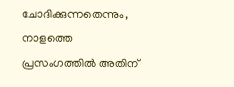ചോദിക്കുന്നതെന്നും, നാളത്തെ പ്രസംഗത്തിൽ അതിന്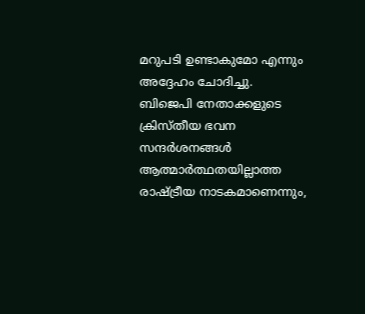മറുപടി ഉണ്ടാകുമോ എന്നും അദ്ദേഹം ചോദിച്ചു.
ബിജെപി നേതാക്കളുടെ ക്രിസ്തീയ ഭവന സന്ദർശനങ്ങൾ ആത്മാർത്ഥതയില്ലാത്ത രാഷ്ട്രീയ നാടകമാണെന്നും,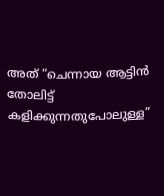അത് “ചെന്നായ ആട്ടിൻ തോലിട്ട് കളിക്കുന്നതുപോലുള്ള”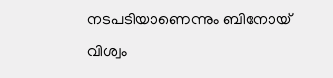നടപടിയാണെന്നും ബിനോയ് വിശ്വം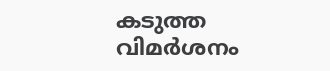കടുത്ത വിമർശനം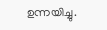ഉന്നയിച്ചു.